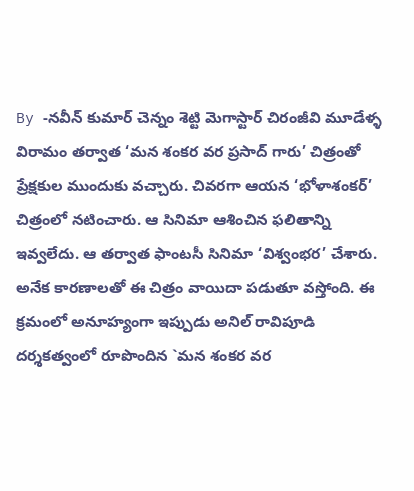By -నవీన్ కుమార్ చెన్నం శెట్టి మెగాస్టార్ చిరంజీవి మూడేళ్ళ విరామం తర్వాత ‘మన శంకర వర ప్రసాద్ గారు’ చిత్రంతో ప్రేక్షకుల ముందుకు వచ్చారు. చివరగా ఆయన ‘భోళాశంకర్’ చిత్రంలో నటించారు. ఆ సినిమా ఆశించిన ఫలితాన్ని ఇవ్వలేదు. ఆ తర్వాత ఫాంటసీ సినిమా ‘విశ్వంభర’ చేశారు. అనేక కారణాలతో ఈ చిత్రం వాయిదా పడుతూ వస్తోంది. ఈ క్రమంలో అనూహ్యంగా ఇప్పుడు అనిల్ రావిపూడి దర్శకత్వంలో రూపొందిన `మన శంకర వర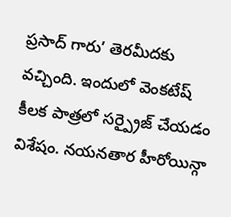ప్రసాద్ గారు’ తెరమీదకు వచ్చింది. ఇందులో వెంకటేష్ కీలక పాత్రలో సర్ప్రైజ్ చేయడం విశేషం. నయనతార హీరోయిన్గా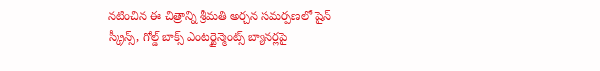నటించిన ఈ చిత్రాన్ని శ్రీమతి అర్చన సమర్పణలో షైన్ స్క్రీన్స్, గోల్డ్ బాక్స్ ఎంటర్టైన్మెంట్స్ బ్యానర్లపై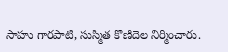సాహు గారపాటి, సుస్మిత కొణిదెల నిర్మించారు.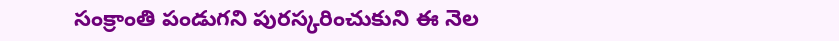సంక్రాంతి పండుగని పురస్కరించుకుని ఈ నెల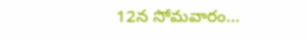12న సోమవారం…